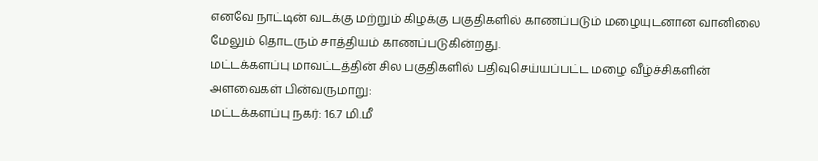எனவே நாட்டின் வடக்கு மற்றும் கிழக்கு பகுதிகளில் காணப்படும் மழையுடனான வானிலை மேலும் தொடரும் சாத்தியம் காணப்படுகின்றது.
மட்டக்களப்பு மாவட்டத்தின் சில பகுதிகளில் பதிவுசெய்யப்பட்ட மழை வீழ்ச்சிகளின் அளவைகள் பின்வருமாறு:
மட்டக்களப்பு நகர்: 16.7 மி.மீ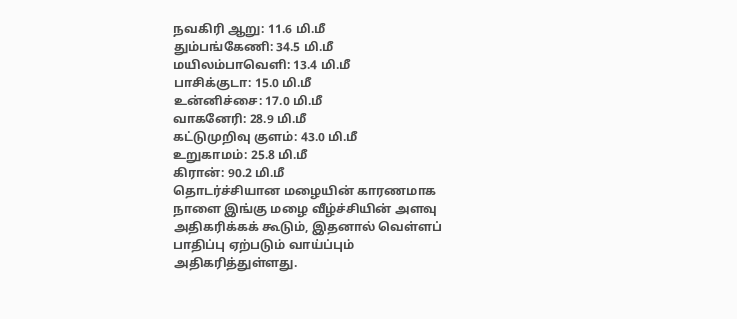நவகிரி ஆறு: 11.6 மி.மீ
தும்பங்கேணி: 34.5 மி.மீ
மயிலம்பாவெளி: 13.4 மி.மீ
பாசிக்குடா: 15.0 மி.மீ
உன்னிச்சை: 17.0 மி.மீ
வாகனேரி: 28.9 மி.மீ
கட்டுமுறிவு குளம்: 43.0 மி.மீ
உறுகாமம்: 25.8 மி.மீ
கிரான்: 90.2 மி.மீ
தொடர்ச்சியான மழையின் காரணமாக நாளை இங்கு மழை வீழ்ச்சியின் அளவு அதிகரிக்கக் கூடும், இதனால் வெள்ளப் பாதிப்பு ஏற்படும் வாய்ப்பும் அதிகரித்துள்ளது.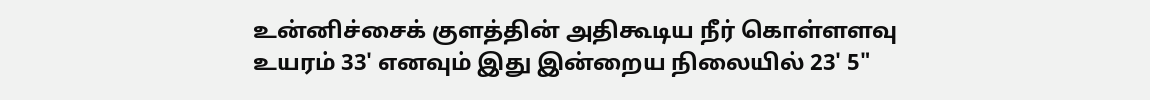உன்னிச்சைக் குளத்தின் அதிகூடிய நீர் கொள்ளளவு உயரம் 33' எனவும் இது இன்றைய நிலையில் 23' 5"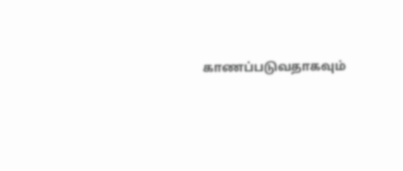காணப்படுவதாகவும்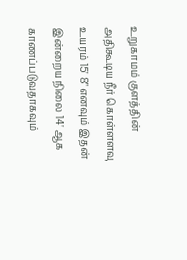உறுகாமம் குளத்தின் அதிகூடிய நீர் கொள்ளளவு உயரம் 15' 8" எனவும் இதன் இன்றைய நிலை 14' ஆக காணப்படுவதாகவும்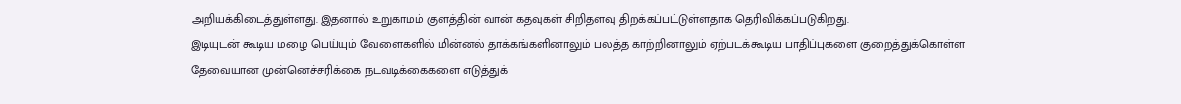அறியக்கிடைத்துள்ளது. இதனால் உறுகாமம் குளத்தின் வான் கதவுகள் சிறிதளவு திறக்கப்பட்டுள்ளதாக தெரிவிக்கப்படுகிறது.
இடியுடன் கூடிய மழை பெய்யும் வேளைகளில் மின்னல் தாக்கங்களினாலும் பலத்த காற்றினாலும் ஏற்படக்கூடிய பாதிப்புகளை குறைத்துக்கொள்ள தேவையான முன்னெச்சரிக்கை நடவடிக்கைகளை எடுத்துக்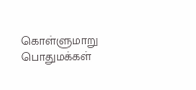கொள்ளுமாறு பொதுமக்கள்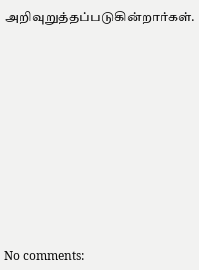அறிவுறுத்தப்படுகின்றார்கள்.












No comments: